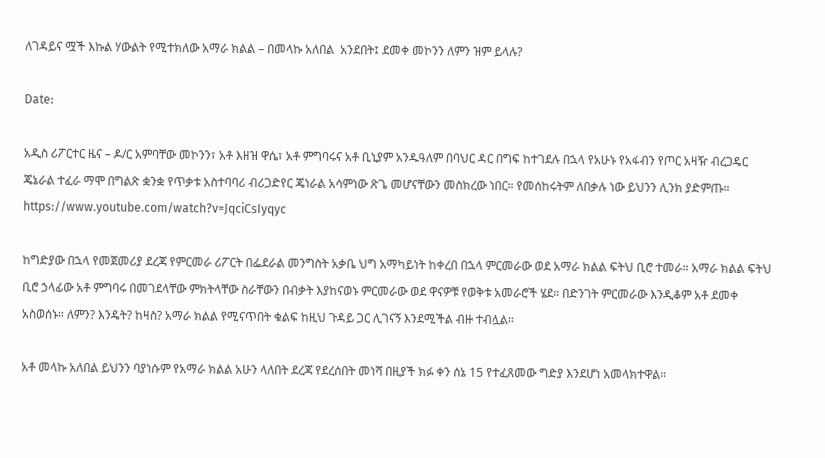ለገዳይና ሟች እኩል ሃውልት የሚተክለው አማራ ክልል – በመላኩ አለበል  አንደበት፤ ደመቀ መኮንን ለምን ዝም ይላሉ?

Date:

አዲስ ሪፖርተር ዜና – ዶ/ር አምባቸው መኮንን፣ አቶ እዘዝ ዋሴ፣ አቶ ምግባሩና አቶ ቢኒያም አንዱዓለም በባህር ዳር በግፍ ከተገደሉ በኋላ የአሁኑ የአፋብን የጦር አዛዥ ብረጋዴር ጄኔራል ተፈራ ማሞ በግልጽ ቋንቋ የጥቃቱ አስተባባሪ ብሪጋድየር ጄነራል አሳምነው ጽጌ መሆናቸውን መስክረው ነበር። የመሰከሩትም ለበቃሉ ነው ይህንን ሊንክ ያድምጡ። https://www.youtube.com/watch?v=JqciCsIyqyc

ከግድያው በኋላ የመጀመሪያ ደረጃ የምርመራ ሪፖርት በፌደራል መንግስት አቃቤ ህግ አማካይነት ከቀረበ በኋላ ምርመራው ወደ አማራ ክልል ፍትህ ቢሮ ተመራ። አማራ ክልል ፍትህ ቢሮ ኃላፊው አቶ ምግባሩ በመገደላቸው ምክትላቸው ስራቸውን በብቃት እያከናወኑ ምርመራው ወደ ዋናዎቹ የወቅቱ አመራሮች ሄደ። በድንገት ምርመራው እንዲቆም አቶ ደመቀ አስወሰኑ። ለምን? እንዴት? ከዛስ? አማራ ክልል የሚናጥበት ቁልፍ ከዚህ ጉዳይ ጋር ሊገናኝ እንደሚችል ብዙ ተብሏል።

አቶ መላኩ አለበል ይህንን ባያነሱም የአማራ ክልል አሁን ላለበት ደረጃ የደረሰበት መነሻ በዚያች ክፉ ቀን ሰኔ 15 የተፈጸመው ግድያ እንደሆነ አመላክተዋል።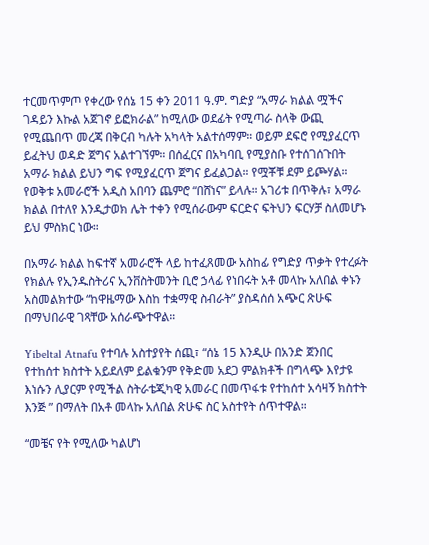ተርመጥምጦ የቀረው የሰኔ 15 ቀን 2011 ዓ.ም. ግድያ “አማራ ክልል ሟችና ገዳይን እኩል አጀገኖ ይፎክራል” ከሚለው ወደፊት የሚጣራ ስላቅ ውጪ የሚጨበጥ መረጃ በቅርብ ካሉት አካላት አልተሰማም። ወይም ደፍሮ የሚያፈርጥ ይፈትህ ወዳድ ጀግና አልተገኘም። በሰፈርና በአካባቢ የሚያስቡ የተሰገሰጉበት አማራ ክልል ይህን ግፍ የሚያፈርጥ ጀግና ይፈልጋል። የሟቾቹ ደም ይጮሃል። የወቅቱ አመራሮች አዲስ አበባን ጨምሮ “በሸነና” ይላሉ። አገሪቱ በጥቅሉ፣ አማራ ክልል በተለየ እንዲታወክ ሌት ተቀን የሚሰራውም ፍርድና ፍትህን ፍርሃቻ ስለመሆኑ ይህ ምስክር ነው።

በአማራ ክልል ከፍተኛ አመራሮች ላይ ከተፈጸመው አስከፊ የግድያ ጥቃት የተረፉት የክልሉ የኢንዱስትሪና ኢንቨስትመንት ቢሮ ኃላፊ የነበሩት አቶ መላኩ አለበል ቀኑን አስመልክተው “ከዋዜማው እስከ ተቋማዊ ስብራት” ያስዳሰሰ አጭር ጽሁፍ በማህበራዊ ገጻቸው አሰራጭተዋል።

Yibeltal Atnafu የተባሉ አስተያየት ሰጪ፣ “ሰኔ 15 እንዲሁ በአንድ ጀንበር የተከሰተ ክስተት አይደለም ይልቁንም የቅድመ አደጋ ምልክቶች በግላጭ እየታዩ እነሱን ሊያርም የሚችል ስትራቴጂካዊ አመራር በመጥፋቱ የተከሰተ አሳዛኝ ክስተት እንጅ ” በማለት በአቶ መላኩ አለበል ጽሁፍ ስር አስተየት ሰጥተዋል።

“መቼና የት የሚለው ካልሆነ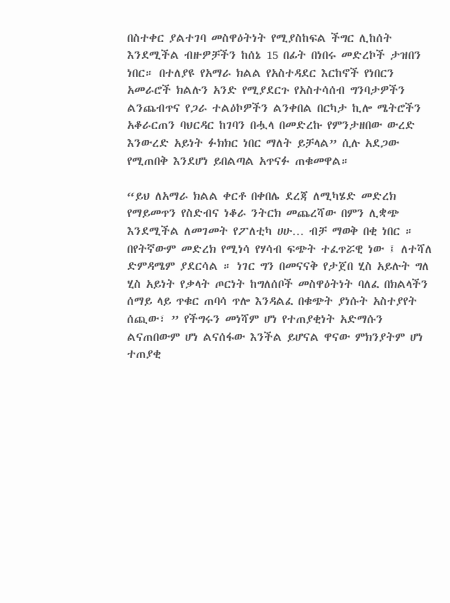በስተቀር ያልተገባ መስዋዕትነት የሚያስከፍል ችግር ሊከሰት እንደሚችል ብዙዎቻችን ከሰኔ 15 በፊት በነበሩ መድረኮች ታዝበን ነበር። በተለያዩ የአማራ ክልል የአስተዳደር እርከኖች የነበርን አመራሮች ክልሉን አንድ የሚያደርጉ የአስተሳሰብ ግንባታዎችን ልንጨብጥና የጋራ ተልዕኮዎችን ልንቀበል በርካታ ኪሎ ሜትሮችን አቆራርጠን ባህርዳር ከገባን በሗላ በመድረኩ የምንታዘበው ውረድ እንውረድ አይነት ፉክክር ነበር ማለት ይቻላል” ሲሉ አደጋው የሚጠበቅ እንደሆነ ይበልጣል አጥናፉ ጠቁመዋል።

“ይህ ለአማራ ክልል ቀርቶ በቀበሌ ደረጃ ለሚካሄድ መድረክ የማይመጥን የስድብና ነቆራ ንትርክ መጨረሻው በምን ሊቋጭ እንደሚችል ለመገመት የፖለቲካ ሀሁ… ብቻ ማወቅ በቂ ነበር ። በየትኛውም መድረክ የሚነሳ የሃሳብ ፍጭት ተፈጥሯዊ ነው ፤ ለተሻለ ድምዳሜም ያደርሳል ። ነገር ግን በመናናቅ የታጀበ ሂስ አይሉት ግለ ሂስ አይነት የቃላት ጦርነት ከግለሰቦች መስዋዕትነት ባለፈ በክልላችን ሰማይ ላይ ጥቁር ጠባሳ ጥሎ እንዳልፈ በቁጭት ያነሱት አስተያየት ሰጪው፣ ” የችግሩን መነሻም ሆነ የተጠያቂነት አድማሱን ልናጠበውም ሆነ ልናሰፋው እንችል ይሆናል ዋናው ምክንያትም ሆነ ተጠያቂ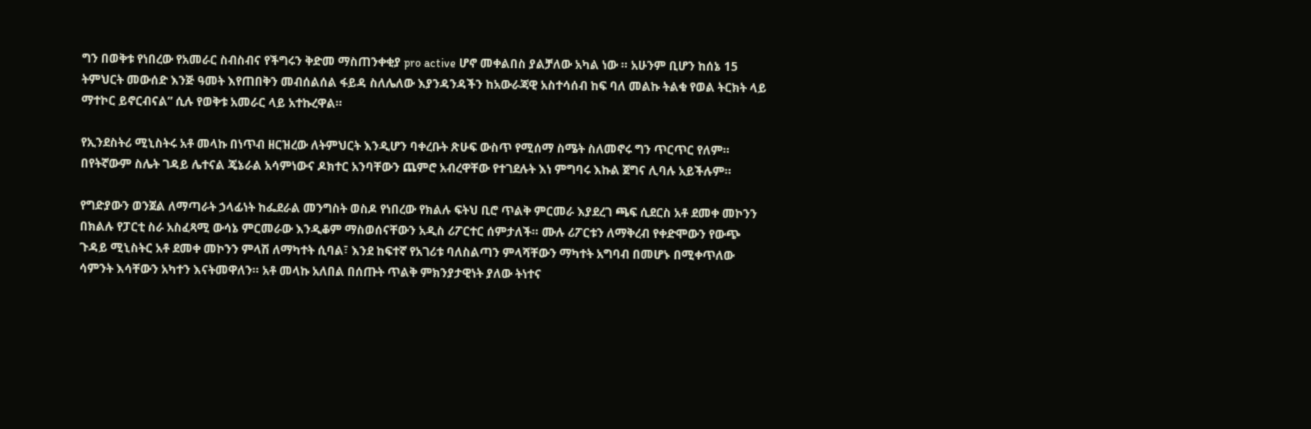ግን በወቅቱ የነበረው የአመራር ስብስብና የችግሩን ቅድመ ማስጠንቀቂያ pro active ሆኖ መቀልበስ ያልቻለው አካል ነው ። አሁንም ቢሆን ከሰኔ 15 ትምህርት መውሰድ እንጅ ዓመት እየጠበቅን መብሰልሰል ፋይዳ ስለሌለው እያንዳንዳችን ከአውራጃዊ አስተሳሰብ ከፍ ባለ መልኩ ትልቁ የወል ትርክት ላይ ማተኮር ይኖርብናል” ሲሉ የወቅቱ አመራር ላይ አተኩረዋል።

የኢንደስትሪ ሚኒስትሩ አቶ መላኩ በነጥብ ዘርዝረው ለትምህርት እንዲሆን ባቀረቡት ጽሁፍ ውስጥ የሚሰማ ስሜት ስለመኖሩ ግን ጥርጥር የለም። በየትኛውም ስሌት ገዳይ ሌተናል ጄኔራል አሳምነውና ዶክተር አንባቸውን ጨምሮ አብረዋቸው የተገደሉት እነ ምግባሩ እኩል ጀግና ሊባሉ አይችሉም።

የግድያውን ወንጀል ለማጣራት ኃላፊነት ከፌደራል መንግስት ወስዶ የነበረው የክልሉ ፍትህ ቢሮ ጥልቅ ምርመራ እያደረገ ጫፍ ሲደርስ አቶ ደመቀ መኮንን በክልሉ የፓርቲ ስራ አስፈጻሚ ውሳኔ ምርመራው እንዲቆም ማስወሰናቸውን አዲስ ሪፖርተር ሰምታለች። ሙሉ ሪፖርቱን ለማቅረብ የቀድሞውን የውጭ ጉዳይ ሚኒስትር አቶ ደመቀ መኮንን ምላሽ ለማካተት ሲባል፣ እንደ ከፍተኛ የአገሪቱ ባለስልጣን ምላሻቸውን ማካተት አግባብ በመሆኑ በሚቀጥለው ሳምንት እሳቸውን አካተን እናትመዋለን። አቶ መላኩ አለበል በሰጡት ጥልቅ ምክንያታዊነት ያለው ትነተና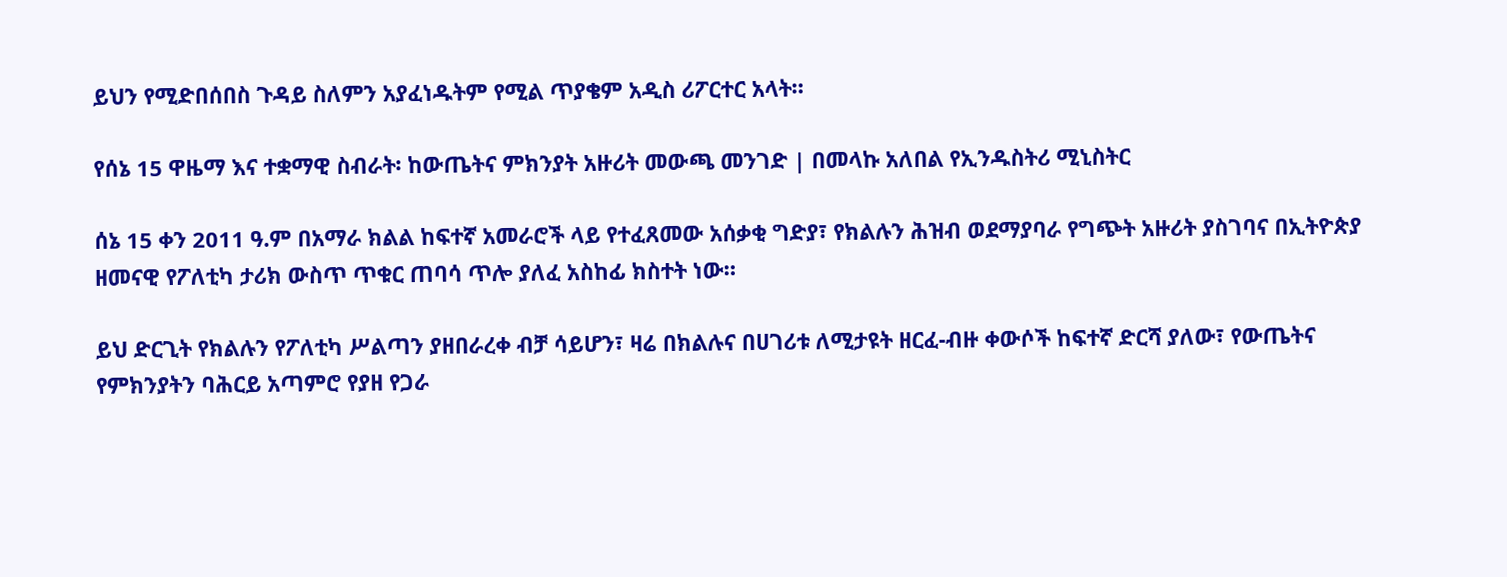ይህን የሚድበሰበስ ጉዳይ ስለምን አያፈነዱትም የሚል ጥያቄም አዲስ ሪፖርተር አላት።

የሰኔ 15 ዋዜማ እና ተቋማዊ ስብራት፡ ከውጤትና ምክንያት አዙሪት መውጫ መንገድ | በመላኩ አለበል የኢንዱስትሪ ሚኒስትር

ሰኔ 15 ቀን 2011 ዓ.ም በአማራ ክልል ከፍተኛ አመራሮች ላይ የተፈጸመው አሰቃቂ ግድያ፣ የክልሉን ሕዝብ ወደማያባራ የግጭት አዙሪት ያስገባና በኢትዮጵያ ዘመናዊ የፖለቲካ ታሪክ ውስጥ ጥቁር ጠባሳ ጥሎ ያለፈ አስከፊ ክስተት ነው።

ይህ ድርጊት የክልሉን የፖለቲካ ሥልጣን ያዘበራረቀ ብቻ ሳይሆን፣ ዛሬ በክልሉና በሀገሪቱ ለሚታዩት ዘርፈ-ብዙ ቀውሶች ከፍተኛ ድርሻ ያለው፣ የውጤትና የምክንያትን ባሕርይ አጣምሮ የያዘ የጋራ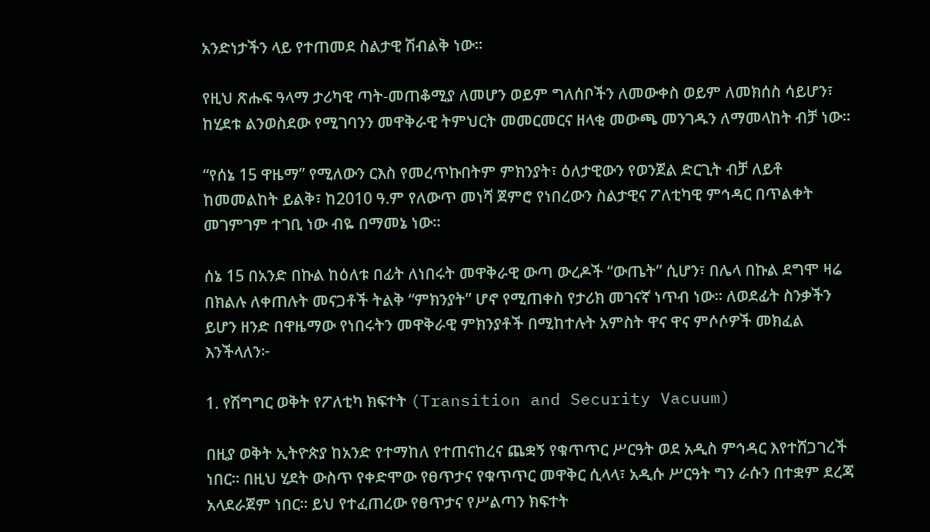አንድነታችን ላይ የተጠመደ ስልታዊ ሽብልቅ ነው።

የዚህ ጽሑፍ ዓላማ ታሪካዊ ጣት-መጠቆሚያ ለመሆን ወይም ግለሰቦችን ለመውቀስ ወይም ለመክሰስ ሳይሆን፣ ከሂደቱ ልንወስደው የሚገባንን መዋቅራዊ ትምህርት መመርመርና ዘላቂ መውጫ መንገዱን ለማመላከት ብቻ ነው።

“የሰኔ 15 ዋዜማ” የሚለውን ርእስ የመረጥኩበትም ምክንያት፣ ዕለታዊውን የወንጀል ድርጊት ብቻ ለይቶ ከመመልከት ይልቅ፣ ከ2010 ዓ.ም የለውጥ መነሻ ጀምሮ የነበረውን ስልታዊና ፖለቲካዊ ምኅዳር በጥልቀት መገምገም ተገቢ ነው ብዬ በማመኔ ነው።

ሰኔ 15 በአንድ በኩል ከዕለቱ በፊት ለነበሩት መዋቅራዊ ውጣ ውረዶች “ውጤት” ሲሆን፣ በሌላ በኩል ደግሞ ዛሬ በክልሉ ለቀጠሉት መናጋቶች ትልቅ “ምክንያት” ሆኖ የሚጠቀስ የታሪክ መገናኛ ነጥብ ነው። ለወደፊት ስንቃችን ይሆን ዘንድ በዋዜማው የነበሩትን መዋቅራዊ ምክንያቶች በሚከተሉት አምስት ዋና ዋና ምሶሶዎች መክፈል እንችላለን፦

1. የሽግግር ወቅት የፖለቲካ ክፍተት (Transition and Security Vacuum)

በዚያ ወቅት ኢትዮጵያ ከአንድ የተማከለ የተጠናከረና ጨቋኝ የቁጥጥር ሥርዓት ወደ አዲስ ምኅዳር እየተሸጋገረች ነበር። በዚህ ሂደት ውስጥ የቀድሞው የፀጥታና የቁጥጥር መዋቅር ሲላላ፣ አዲሱ ሥርዓት ግን ራሱን በተቋም ደረጃ አላደራጀም ነበር። ይህ የተፈጠረው የፀጥታና የሥልጣን ክፍተት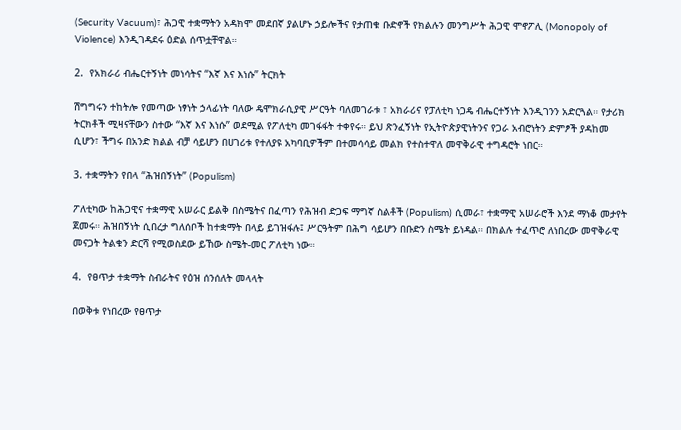(Security Vacuum)፣ ሕጋዊ ተቋማትን አዳክሞ መደበኛ ያልሆኑ ኃይሎችና የታጠቁ ቡድኖች የክልሉን መንግሥት ሕጋዊ ሞኖፖሊ (Monopoly of Violence) እንዲገዳደሩ ዕድል ሰጥቷቸዋል።

2.  የአክራሪ ብሔርተኝነት መነሳትና “እኛ እና እነሱ” ትርክት

ሽግግሩን ተከትሎ የመጣው ነፃነት ኃላፊነት ባለው ዴሞክራሲያዊ ሥርዓት ባለመገራቱ ፣ አክራሪና የፓለቲካ ነጋዴ ብሔርተኝነት እንዲገንን አድርጓል። የታሪክ ትርክቶች ሚዛናቸውን ስተው “እኛ እና እነሱ” ወደሚል የፖለቲካ መገፋፋት ተቀየሩ። ይህ ጽንፈኝነት የኢትዮጵያዊነትንና የጋራ አብሮነትን ድምፆች ያዳከመ ሲሆን፣ ችግሩ በአንድ ክልል ብቻ ሳይሆን በሀገሪቱ የተለያዩ አካባቢዎችም በተመሳሳይ መልክ የተስተዋለ መዋቅራዊ ተግዳሮት ነበር።

3. ተቋማትን የበላ “ሕዝበኝነት” (Populism)

ፖለቲካው ከሕጋዊና ተቋማዊ አሠራር ይልቅ በስሜትና በፈጣን የሕዝብ ድጋፍ ማግኛ ስልቶች (Populism) ሲመራ፣ ተቋማዊ አሠራሮች እንደ ማነቆ መታየት ጀመሩ። ሕዝበኝነት ሲበረታ ግለሰቦች ከተቋማት በላይ ይገዝፋሉ፤ ሥርዓትም በሕግ ሳይሆን በቡድን ስሜት ይነዳል። በክልሉ ተፈጥሮ ለነበረው መዋቅራዊ መናጋት ትልቁን ድርሻ የሚወስደው ይኸው ስሜት-መር ፖለቲካ ነው።

4.  የፀጥታ ተቋማት ስብራትና የዕዝ ሰንሰለት መላላት

በወቅቱ የነበረው የፀጥታ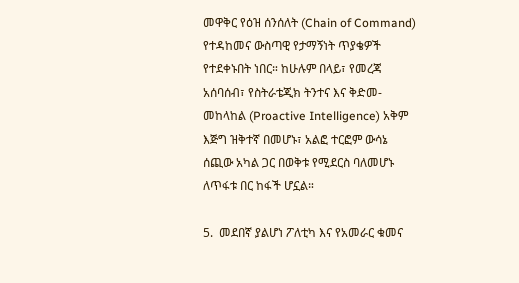መዋቅር የዕዝ ሰንሰለት (Chain of Command) የተዳከመና ውስጣዊ የታማኝነት ጥያቄዎች የተደቀኑበት ነበር። ከሁሉም በላይ፣ የመረጃ አሰባሰብ፣ የስትራቴጂክ ትንተና እና ቅድመ-መከላከል (Proactive Intelligence) አቅም እጅግ ዝቅተኛ በመሆኑ፣ አልፎ ተርፎም ውሳኔ ሰጪው አካል ጋር በወቅቱ የሚደርስ ባለመሆኑ ለጥፋቱ በር ከፋች ሆኗል።

5.  መደበኛ ያልሆነ ፖለቲካ እና የአመራር ቁመና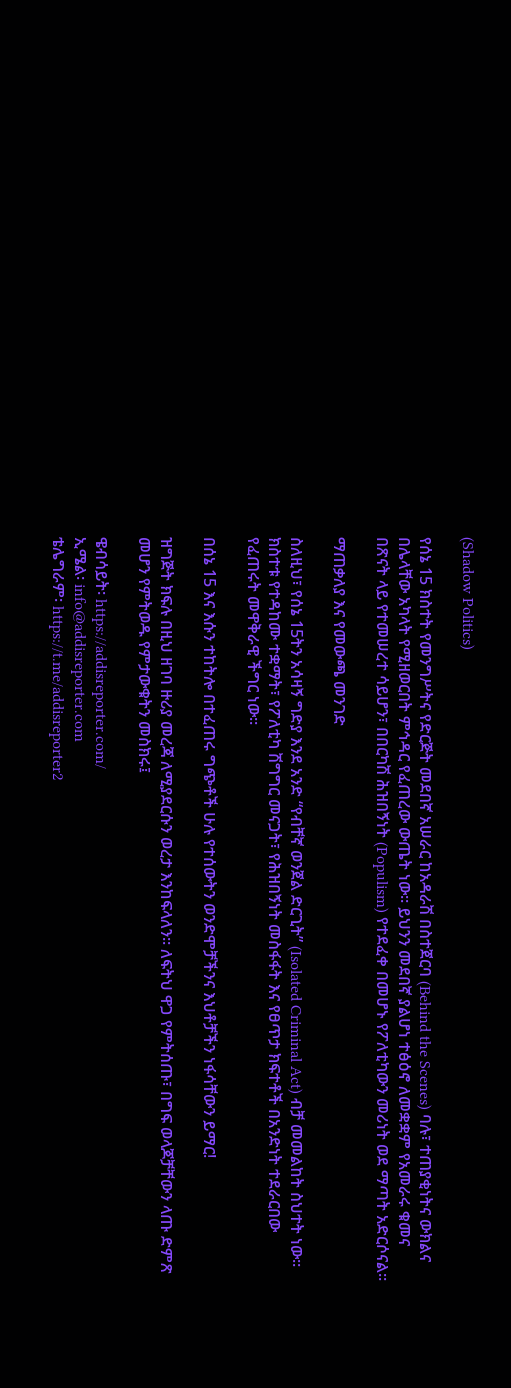(Shadow Politics)

የሰኔ 15 ክስተት የመንግሥትና የድርጅት መደበኛ አሠራር ከአዳራሽ በስተጀርባ (Behind the Scenes) ባሉ፣ ተጠያቂነትና ውክልና በሌላቸው አካላት የሚዘወርበት ምኅዳር የፈጠረው ውጤት ነው። ይህንን መደበኛ ያልሆነ ተፅዕኖ ለመቋቋም የአመራሩ ቁመና በጽናት ላይ የተመሠረተ ሳይሆን፣ በበርካሽ ሕዝበኝነት (Populism) የተደፈቀ በመሆኑ የፖለቲካውን መሪነት ወደ ማጣት አድርሶናል።

ማጠቃለያ እና የመውጫ መንገድ

ስለዚህ፣ የሰኔ 15ትን አሳዛኝ ግድያ እንደ አንድ “የብቸኛ ወንጀል ድርጊት” (Isolated Criminal Act) ብቻ መመልከት ስህተት ነው። ክስተቱ የተዳከሙ ተቋማት፣ የፖለቲካ ሽግግር መናጋት፣ የሕዝበኝነት መስፋፋት እና የፀጥታ ክፍተቶች በአንድነት ተደራርበው የፈጠሩት መዋቅራዊ ችግር ነው።

በሰኔ 15 እና እሱን ተከትሎ በተፈጠሩ ግጭቶች ሁሉ የተሰውትን ወንድሞቻችንና እህቶቻችን ነፋሳቸውን ይማር!

ዝግጅት ክፍሉ በዚህ ዘገባ ዙሪያ መረጃ ለሚያደርሱን ወረታ እንከፍላለን። ለፍትህ ዋጋ የምትሰጡ፣ በግፍ ወላጆቻቸውን ላጡ ድምጽ መሆን የምትወዱ የምታውቁትን መስክሩ፤

ዌብሳይት፡ https://addisreporter.com/
ኢሜል፡ info@addisreporter.com
ቴሌግራም፡ https://t.me/addisreporter2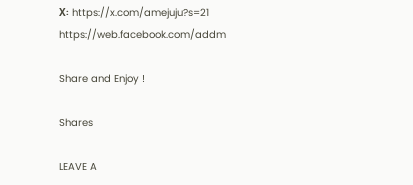X፡ https://x.com/amejuju?s=21
https://web.facebook.com/addm

Share and Enjoy !

Shares

LEAVE A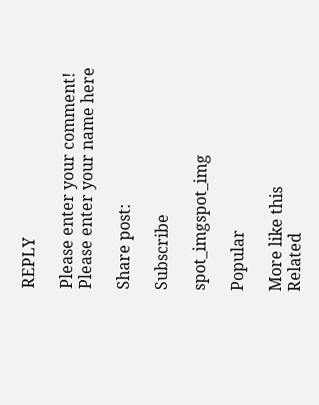REPLY

Please enter your comment!
Please enter your name here

Share post:

Subscribe

spot_imgspot_img

Popular

More like this
Related